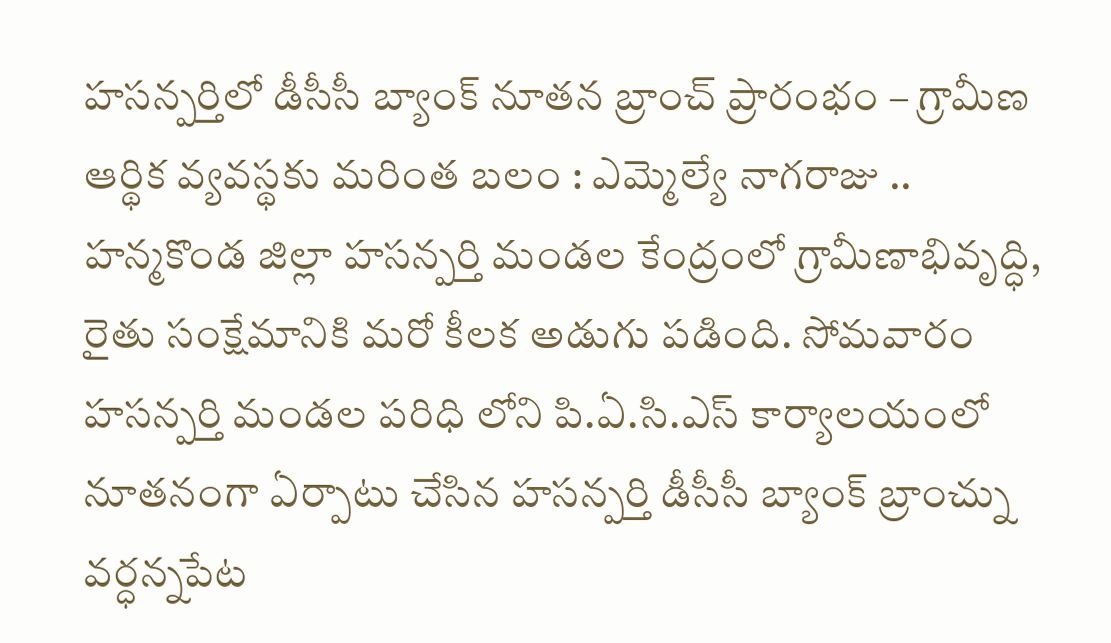హసన్పర్తిలో డీసీసీ బ్యాంక్ నూతన బ్రాంచ్ ప్రారంభం – గ్రామీణ ఆర్థిక వ్యవస్థకు మరింత బలం : ఎమ్మెల్యే నాగరాజు ..
హన్మకొండ జిల్లా హసన్పర్తి మండల కేంద్రంలో గ్రామీణాభివృద్ధి, రైతు సంక్షేమానికి మరో కీలక అడుగు పడింది. సోమవారం హసన్పర్తి మండల పరిధి లోని పి.ఏ.సి.ఎస్ కార్యాలయంలో నూతనంగా ఏర్పాటు చేసిన హసన్పర్తి డీసీసీ బ్యాంక్ బ్రాంచ్ను వర్ధన్నపేట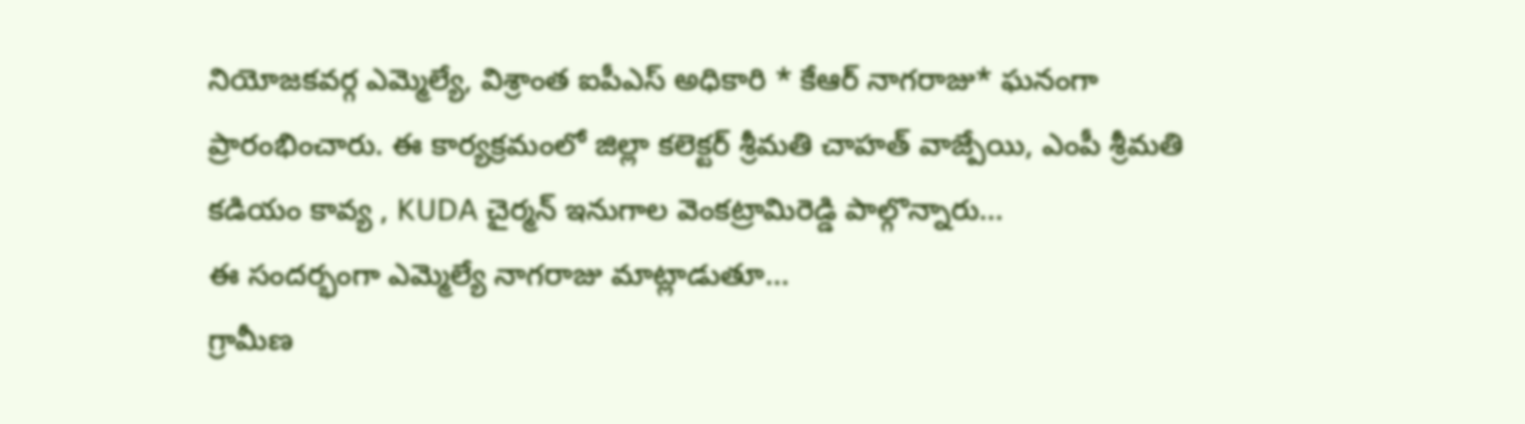నియోజకవర్గ ఎమ్మెల్యే, విశ్రాంత ఐపీఎస్ అధికారి * కేఆర్ నాగరాజు* ఘనంగా ప్రారంభించారు. ఈ కార్యక్రమంలో జిల్లా కలెక్టర్ శ్రీమతి చాహత్ వాజ్పేయి, ఎంపీ శ్రీమతి కడియం కావ్య , KUDA చైర్మన్ ఇనుగాల వెంకట్రామిరెడ్డి పాల్గొన్నారు…
ఈ సందర్భంగా ఎమ్మెల్యే నాగరాజు మాట్లాడుతూ…
గ్రామీణ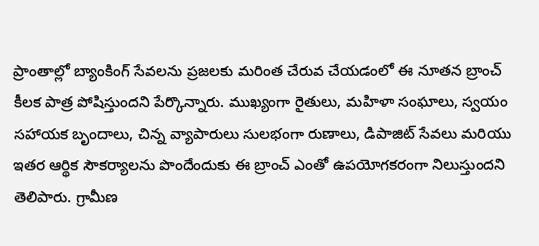ప్రాంతాల్లో బ్యాంకింగ్ సేవలను ప్రజలకు మరింత చేరువ చేయడంలో ఈ నూతన బ్రాంచ్ కీలక పాత్ర పోషిస్తుందని పేర్కొన్నారు. ముఖ్యంగా రైతులు, మహిళా సంఘాలు, స్వయం సహాయక బృందాలు, చిన్న వ్యాపారులు సులభంగా రుణాలు, డిపాజిట్ సేవలు మరియు ఇతర ఆర్థిక సౌకర్యాలను పొందేందుకు ఈ బ్రాంచ్ ఎంతో ఉపయోగకరంగా నిలుస్తుందని తెలిపారు. గ్రామీణ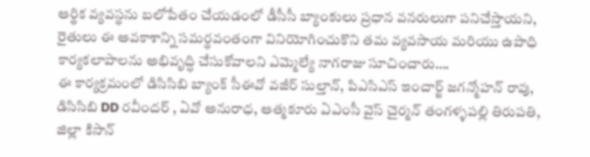ఆర్థిక వ్యవస్థను బలోపేతం చేయడంలో డీసీసీ బ్యాంకులు ప్రధాన వనరులుగా పనిచేస్తాయని, రైతులు ఈ అవకాశాన్ని సమర్థవంతంగా వినియోగించుకొని తమ వ్యవసాయ మరియు ఉపాధి కార్యకలాపాలను అభివృద్ధి చేసుకోవాలని ఎమ్మెల్యే నాగరాజు సూచించారు….
ఈ కార్యక్రమంలో డిసిసిబి బ్యాంక్ సీఈవో వజీర్ సుల్తాన్, పిఎసిఎస్ ఇంచార్జ్ జగన్మోహన్ రావు, డిసిసిబి DD రవీందర్ , ఏవో అనురాధ, ఆత్మకూరు ఏఎంసీ వైస్ చైర్మన్ తంగళ్ళపల్లి తిరుపతి, జిల్లా కిసాన్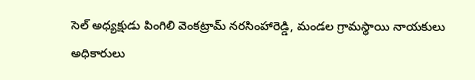సెల్ అధ్యక్షుడు పింగిలి వెంకట్రామ్ నరసింహారెడ్డి, మండల గ్రామస్థాయి నాయకులు అధికారులు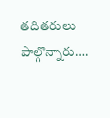తదితరులు పాల్గొన్నారు….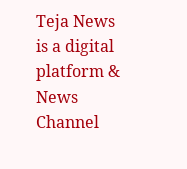Teja News is a digital platform & News Channel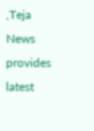,Teja News provides latest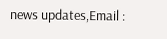news updates,Email :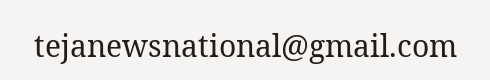tejanewsnational@gmail.com